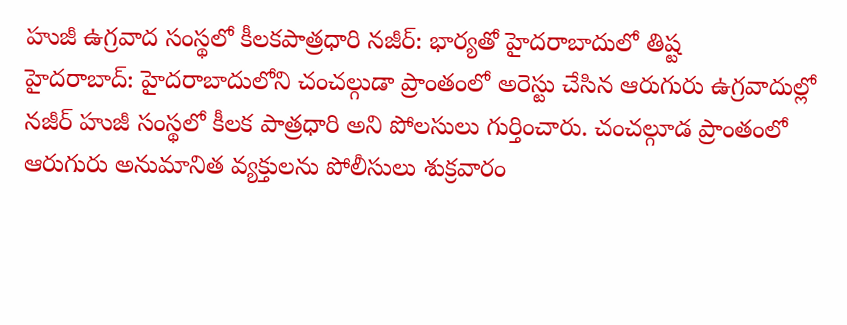హుజీ ఉగ్రవాద సంస్థలో కీలకపాత్రధారి నజీర్: భార్యతో హైదరాబాదులో తిష్ట
హైదరాబాద్: హైదరాబాదులోని చంచల్గుడా ప్రాంతంలో అరెస్టు చేసిన ఆరుగురు ఉగ్రవాదుల్లో నజీర్ హుజీ సంస్థలో కీలక పాత్రధారి అని పోలసులు గుర్తించారు. చంచల్గూడ ప్రాంతంలో ఆరుగురు అనుమానిత వ్యక్తులను పోలీసులు శుక్రవారం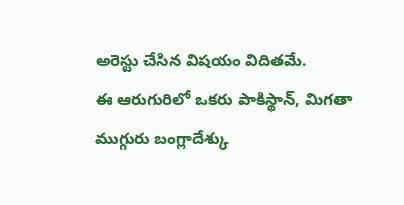అరెస్టు చేసిన విషయం విదితమే.
ఈ ఆరుగురిలో ఒకరు పాకిస్థాన్, మిగతా ముగ్గురు బంగ్లాదేశ్కు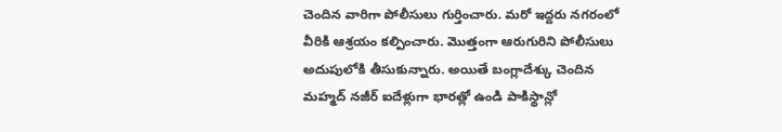చెందిన వారిగా పోలీసులు గుర్తించారు. మరో ఇద్దరు నగరంలో వీరికి ఆశ్రయం కల్పించారు. మొత్తంగా ఆరుగురిని పోలీసులు అదుపులోకి తీసుకున్నారు. అయితే బంగ్లాదేశ్కు చెందిన మహ్మద్ నజీర్ ఐదేళ్లుగా భారత్లో ఉండి పాకిస్థాన్లో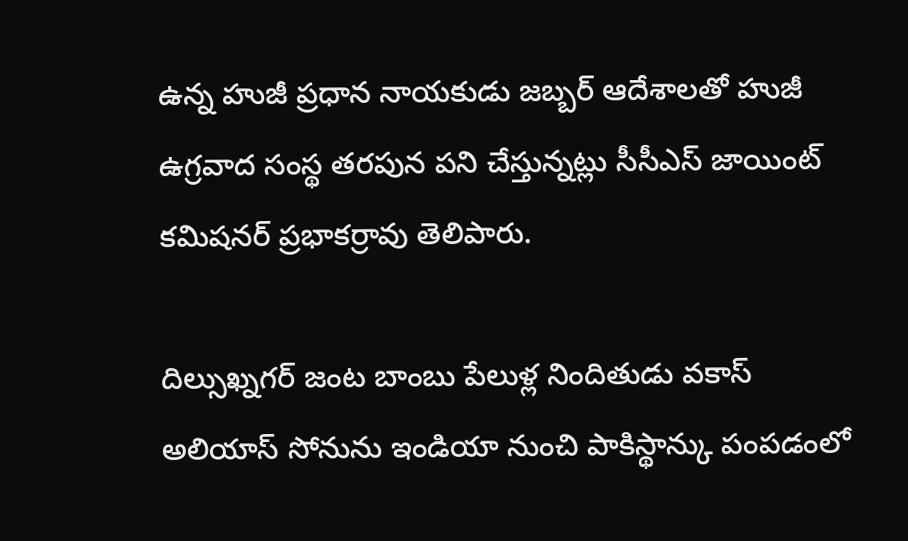ఉన్న హుజీ ప్రధాన నాయకుడు జబ్బర్ ఆదేశాలతో హుజీ ఉగ్రవాద సంస్థ తరపున పని చేస్తున్నట్లు సీసీఎస్ జాయింట్ కమిషనర్ ప్రభాకర్రావు తెలిపారు.

దిల్సుఖ్నగర్ జంట బాంబు పేలుళ్ల నిందితుడు వకాస్ అలియాస్ సోనును ఇండియా నుంచి పాకిస్థాన్కు పంపడంలో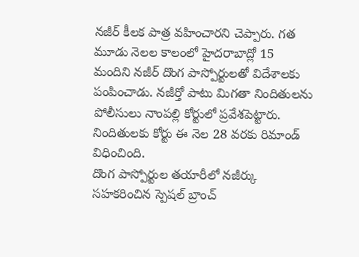నజీర్ కీలక పాత్ర వహించారని చెప్పారు. గత మూడు నెలల కాలంలో హైదరాబాద్లో 15 మందిని నజీర్ దొంగ పాస్పోర్టులతో విదేశాలకు పంపించాడు. నజీర్తో పాటు మిగతా నిందితులను పోలీసులు నాంపల్లి కోర్టులో ప్రవేశపెట్టారు. నిందితులకు కోర్టు ఈ నెల 28 వరకు రిమాండ్ విధించింది.
దొంగ పాస్పోర్టుల తయారీలో నజీర్కు సహకరించిన స్పెషల్ బ్రాంచ్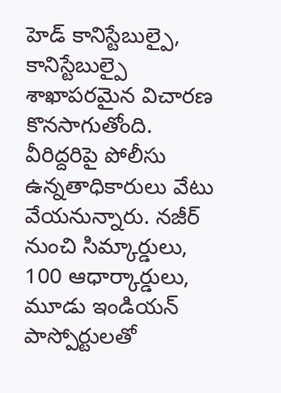హెడ్ కానిస్టేబుల్పై, కానిస్టేబుల్పై శాఖాపరమైన విచారణ కొనసాగుతోంది. వీరిద్దరిపై పోలీసు ఉన్నతాధికారులు వేటు వేయనున్నారు. నజీర్ నుంచి సిమ్కార్డులు, 100 ఆధార్కార్డులు, మూడు ఇండియన్ పాస్పోర్టులతో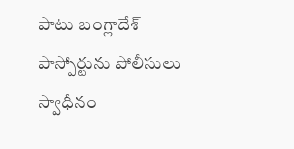పాటు బంగ్లాదేశ్ పాస్పోర్టును పోలీసులు స్వాధీనం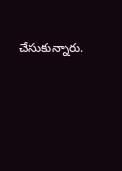చేసుకున్నారు.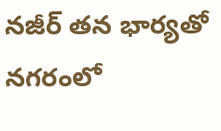నజీర్ తన భార్యతో నగరంలో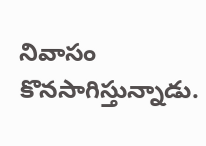నివాసం కొనసాగిస్తున్నాడు.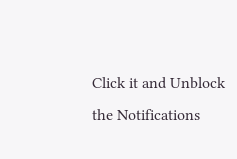Click it and Unblock the Notifications